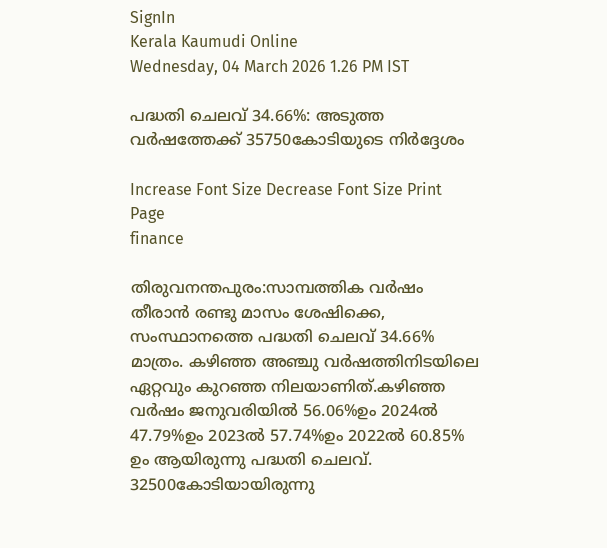SignIn
Kerala Kaumudi Online
Wednesday, 04 March 2026 1.26 PM IST

പദ്ധതി ചെലവ് 34.66%: അടുത്ത വർഷത്തേക്ക് 35750കോടിയുടെ നിർദ്ദേശം

Increase Font Size Decrease Font Size Print Page
finance

തിരുവനന്തപുരം:സാമ്പത്തിക വർഷം തീരാൻ രണ്ടു മാസം ശേഷിക്കെ, സംസ്ഥാനത്തെ പദ്ധതി ചെലവ് 34.66% മാത്രം. കഴിഞ്ഞ അഞ്ചു വർഷത്തിനിടയിലെ ഏറ്റവും കുറഞ്ഞ നിലയാണിത്.കഴിഞ്ഞ വർഷം ജനുവരിയിൽ 56.06%ഉം 2024ൽ 47.79%ഉം 2023ൽ 57.74%ഉം 2022ൽ 60.85% ഉം ആയിരുന്നു പദ്ധതി ചെലവ്. 32500കോടിയായിരുന്നു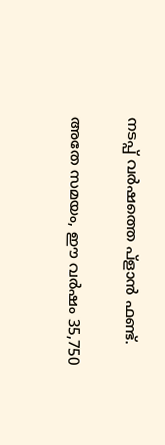നടപ്പ് വർഷത്തെ പ്ളാൻ ഫണ്ട്.

അതേ സമയം, ഈ വർഷം 35,750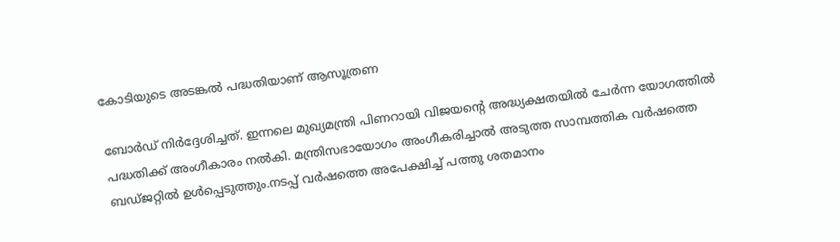കോടിയുടെ അടങ്കൽ പദ്ധതിയാണ് ആസൂത്രണ

ബോർഡ് നിർദ്ദേശിച്ചത്. ഇന്നലെ മുഖ്യമന്ത്രി പിണറായി വിജയന്റെ അദ്ധ്യക്ഷതയിൽ ചേർന്ന യോഗത്തിൽ പദ്ധതിക്ക് അംഗീകാരം നൽകി. മന്ത്രിസഭായോഗം അംഗീകരിച്ചാൽ അടുത്ത സാമ്പത്തിക വർഷത്തെ ബഡ്ജറ്റിൽ ഉൾപ്പെടുത്തും.നടപ്പ് വർഷത്തെ അപേക്ഷിച്ച് പത്തു ശതമാനം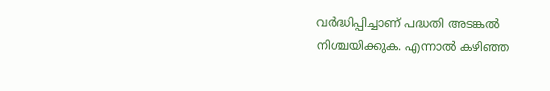വർദ്ധിപ്പിച്ചാണ് പദ്ധതി അടങ്കൽ നിശ്ചയിക്കുക. എന്നാൽ കഴിഞ്ഞ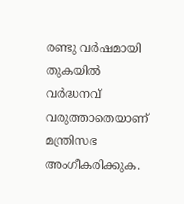രണ്ടു വർഷമായി തുകയിൽ വർദ്ധനവ് വരുത്താതെയാണ് മന്ത്രിസഭ അംഗീകരിക്കുക.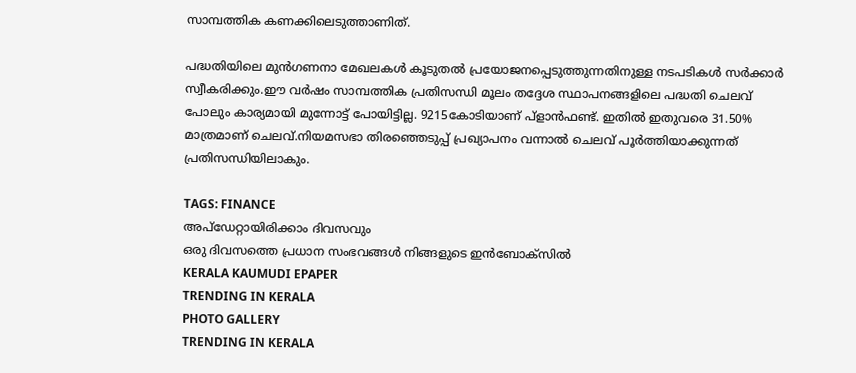സാമ്പത്തിക കണക്കിലെടുത്താണിത്.

പദ്ധതിയിലെ മുൻഗണനാ മേഖലകൾ കൂടുതൽ പ്രയോജനപ്പെടുത്തുന്നതിനുള്ള നടപടികൾ സർക്കാർ സ്വീകരിക്കും.ഈ വർഷം സാമ്പത്തിക പ്രതിസന്ധി മൂലം തദ്ദേശ സ്ഥാപനങ്ങളിലെ പദ്ധതി ചെലവ് പോലും കാര്യമായി മുന്നോട്ട് പോയിട്ടില്ല. 9215കോടിയാണ് പ്ളാൻഫണ്ട്. ഇതിൽ ഇതുവരെ 31.50% മാത്രമാണ് ചെലവ്.നിയമസഭാ തിരഞ്ഞെടുപ്പ് പ്രഖ്യാപനം വന്നാൽ ചെലവ് പൂർത്തിയാക്കുന്നത് പ്രതിസന്ധിയിലാകും.

TAGS: FINANCE
അപ്ഡേറ്റായിരിക്കാം ദിവസവും
ഒരു ദിവസത്തെ പ്രധാന സംഭവങ്ങൾ നിങ്ങളുടെ ഇൻബോക്സിൽ
KERALA KAUMUDI EPAPER
TRENDING IN KERALA
PHOTO GALLERY
TRENDING IN KERALA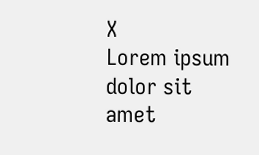X
Lorem ipsum dolor sit amet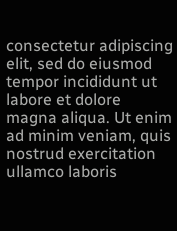consectetur adipiscing elit, sed do eiusmod tempor incididunt ut labore et dolore magna aliqua. Ut enim ad minim veniam, quis nostrud exercitation ullamco laboris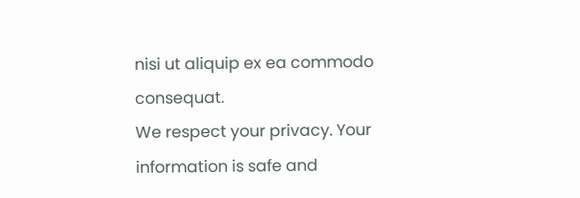nisi ut aliquip ex ea commodo consequat.
We respect your privacy. Your information is safe and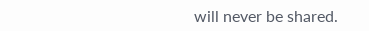will never be shared.